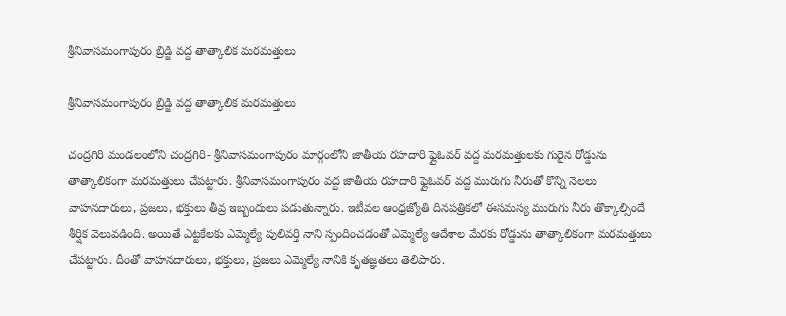శ్రీనివాసమంగాపురం బ్రిడ్జి వద్ద తాత్కాలిక మరమత్తులు

శ్రీనివాసమంగాపురం బ్రిడ్జి వద్ద తాత్కాలిక మరమత్తులు

చంద్రగిరి మండలంలోని చంద్రగిరి- శ్రీనివాసమంగాపురం మార్గంలోని జాతీయ రహదారి ఫ్లైఓవర్ వద్ద మరమత్తులకు గురైన రోడ్డును తాత్కాలికంగా మరమత్తులు చేపట్టారు. శ్రీనివాసమంగాపురం వద్ద జాతీయ రహదారి ఫ్లైఓవర్ వద్ద మురుగు నీరుతో కొన్ని నెలలు వాహనదారులు, ప్రజలు, భక్తులు తీవ్ర ఇబ్బందులు పడుతున్నారు. ఇటీవల ఆంధ్రజ్యోతి దినపత్రికలో ఈసమస్య మురుగు నీరు తొక్కాల్సిందే శీర్షిక వెలువడింది. అయితే ఎట్టకేలకు ఎమ్మెల్యే పులివర్తి నాని స్పందించడంతో ఎమ్మెల్యే ఆదేశాల మేరకు రోడ్డును తాత్కాలికంగా మరమత్తులు చేపట్టారు. దీంతో వాహనదారులు, భక్తులు, ప్రజలు ఎమ్మెల్యే నానికి కృతజ్ఞతలు తెలిపారు.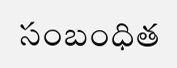సంబంధిత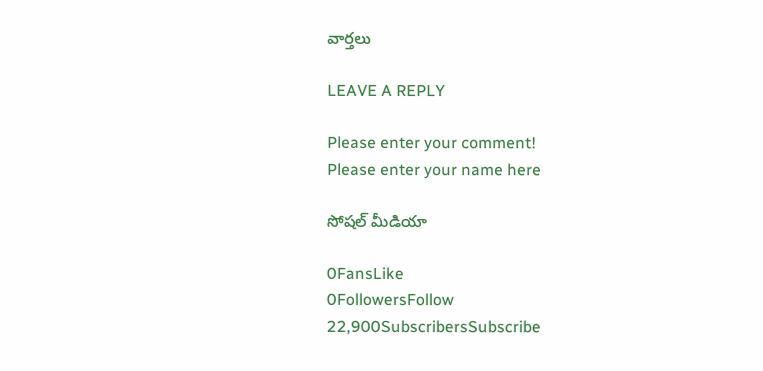వార్తలు

LEAVE A REPLY

Please enter your comment!
Please enter your name here

సోషల్ మీడియా

0FansLike
0FollowersFollow
22,900SubscribersSubscribe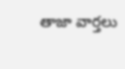తాజా వార్తలు